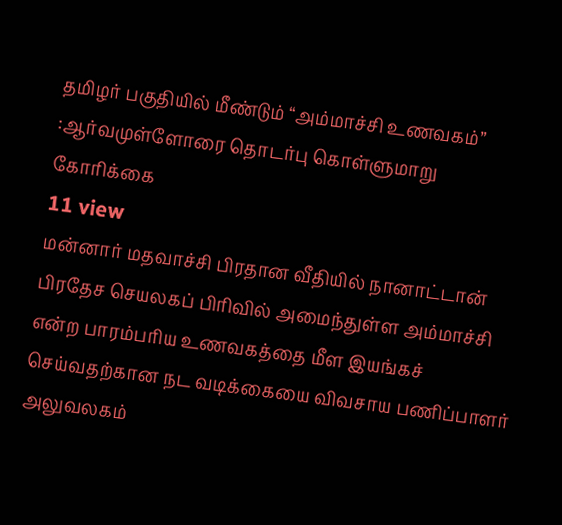தமிழர் பகுதியில் மீண்டும் “அம்மாச்சி உணவகம்” :ஆர்வமுள்ளோரை தொடர்பு கொள்ளுமாறு கோரிக்கை
11 view
மன்னார் மதவாச்சி பிரதான வீதியில் நானாட்டான் பிரதேச செயலகப் பிரிவில் அமைந்துள்ள அம்மாச்சி என்ற பாரம்பரிய உணவகத்தை மீள இயங்கச் செய்வதற்கான நட வடிக்கையை விவசாய பணிப்பாளர் அலுவலகம்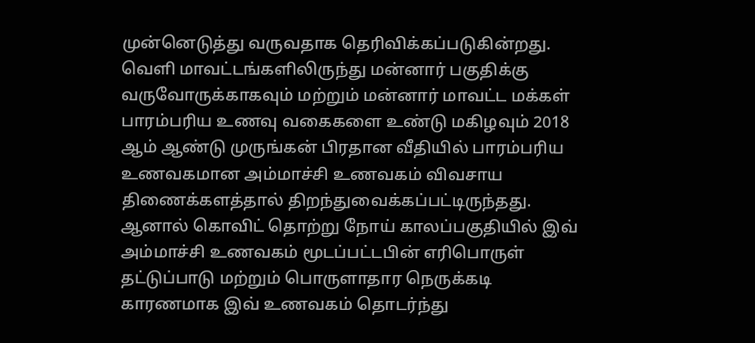முன்னெடுத்து வருவதாக தெரிவிக்கப்படுகின்றது. வெளி மாவட்டங்களிலிருந்து மன்னார் பகுதிக்கு வருவோருக்காகவும் மற்றும் மன்னார் மாவட்ட மக்கள் பாரம்பரிய உணவு வகைகளை உண்டு மகிழவும் 2018 ஆம் ஆண்டு முருங்கன் பிரதான வீதியில் பாரம்பரிய உணவகமான அம்மாச்சி உணவகம் விவசாய திணைக்களத்தால் திறந்துவைக்கப்பட்டிருந்தது. ஆனால் கொவிட் தொற்று நோய் காலப்பகுதியில் இவ் அம்மாச்சி உணவகம் மூடப்பட்டபின் எரிபொருள் தட்டுப்பாடு மற்றும் பொருளாதார நெருக்கடி காரணமாக இவ் உணவகம் தொடர்ந்து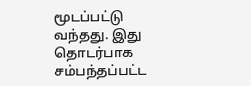மூடப்பட்டு வந்தது. இது தொடர்பாக சம்பந்தப்பட்ட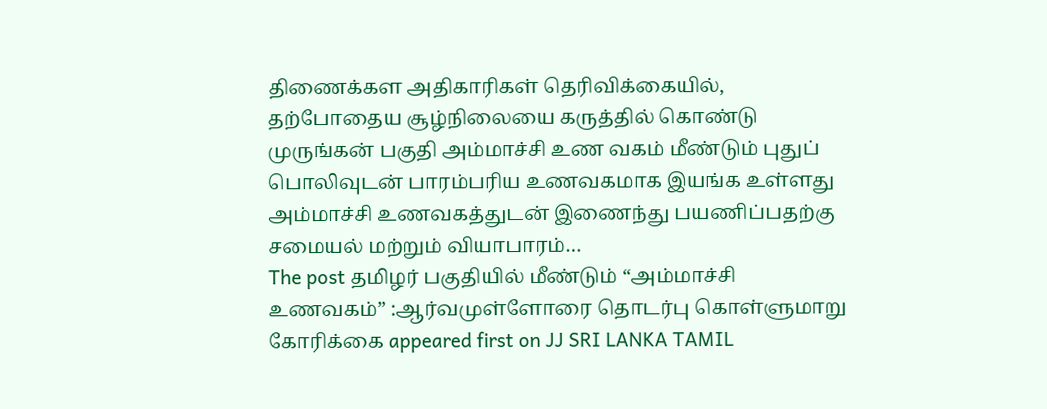திணைக்கள அதிகாரிகள் தெரிவிக்கையில், தற்போதைய சூழ்நிலையை கருத்தில் கொண்டு முருங்கன் பகுதி அம்மாச்சி உண வகம் மீண்டும் புதுப் பொலிவுடன் பாரம்பரிய உணவகமாக இயங்க உள்ளது அம்மாச்சி உணவகத்துடன் இணைந்து பயணிப்பதற்கு சமையல் மற்றும் வியாபாரம்…
The post தமிழர் பகுதியில் மீண்டும் “அம்மாச்சி உணவகம்” :ஆர்வமுள்ளோரை தொடர்பு கொள்ளுமாறு கோரிக்கை appeared first on JJ SRI LANKA TAMIL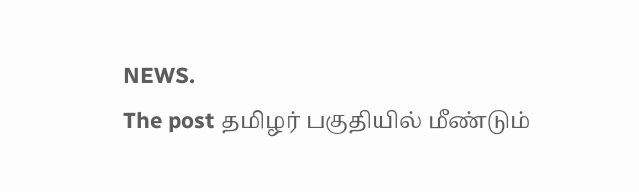NEWS.
The post தமிழர் பகுதியில் மீண்டும்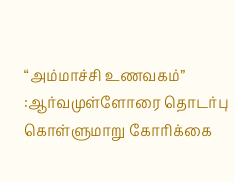“அம்மாச்சி உணவகம்” :ஆர்வமுள்ளோரை தொடர்பு கொள்ளுமாறு கோரிக்கை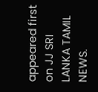appeared first on JJ SRI LANKA TAMIL NEWS.